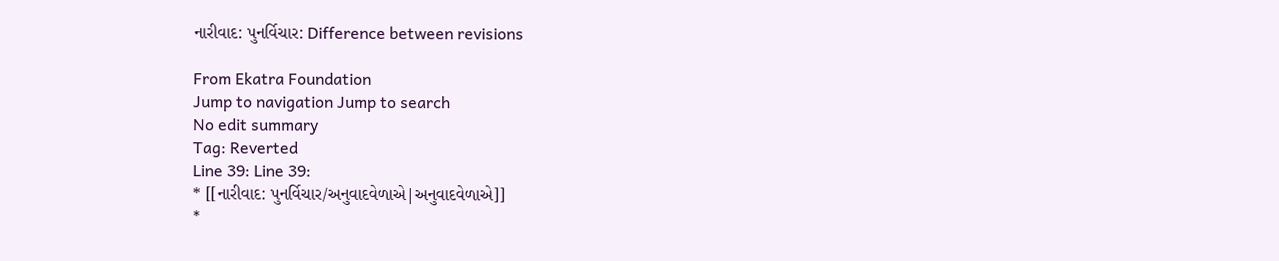નારીવાદ: પુનર્વિચાર: Difference between revisions

From Ekatra Foundation
Jump to navigation Jump to search
No edit summary
Tag: Reverted
Line 39: Line 39:
* [[નારીવાદ: પુનર્વિચાર/અનુવાદવેળાએ|અનુવાદવેળાએ]]
*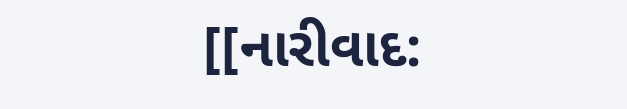[[નારીવાદ: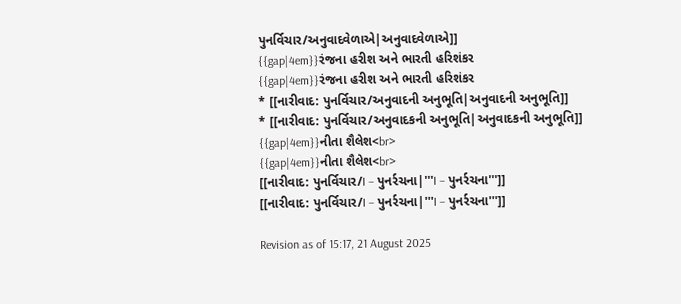પુનર્વિચાર/અનુવાદવેળાએ|અનુવાદવેળાએ]]
{{gap|4em}}રંજના હરીશ અને ભારતી હરિશંકર
{{gap|4em}}રંજના હરીશ અને ભારતી હરિશંકર
* [[નારીવાદ: પુનર્વિચાર/અનુવાદની અનુભૂતિ|અનુવાદની અનુભૂતિ]]
* [[નારીવાદ: પુનર્વિચાર/અનુવાદકની અનુભૂતિ|અનુવાદકની અનુભૂતિ]]
{{gap|4em}}નીતા શૈલેશ<br>
{{gap|4em}}નીતા શૈલેશ<br>
[[નારીવાદ: પુનર્વિચાર/I – પુનર્રચના|'''I – પુનર્રચના''']]
[[નારીવાદ: પુનર્વિચાર/I – પુનર્રચના|'''I – પુનર્રચના''']]

Revision as of 15:17, 21 August 2025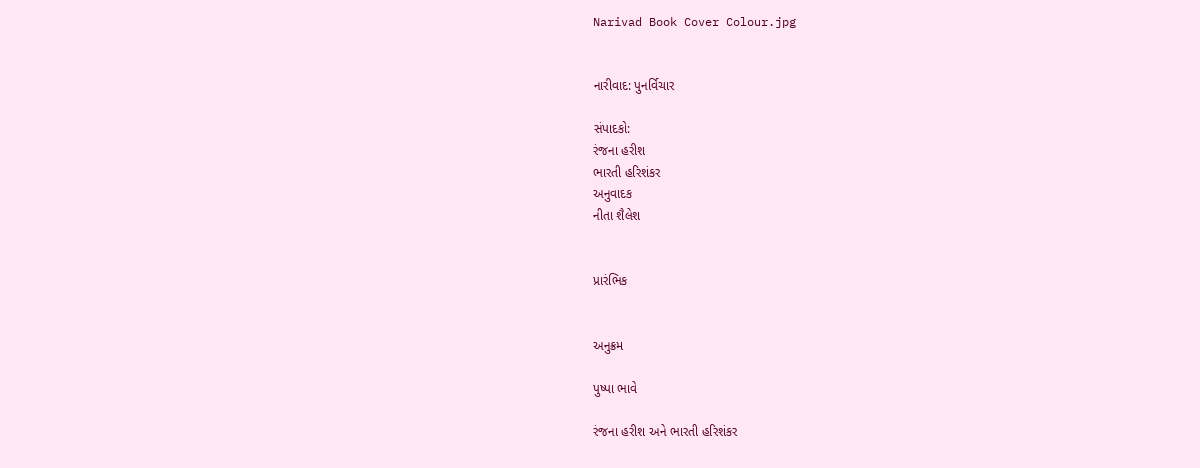Narivad Book Cover Colour.jpg


નારીવાદ: પુનર્વિચાર

સંપાદકો:
રંજના હરીશ
ભારતી હરિશંકર
અનુવાદક
નીતા શૈલેશ


પ્રારંભિક


અનુક્રમ

પુષ્પા ભાવે

રંજના હરીશ અને ભારતી હરિશંકર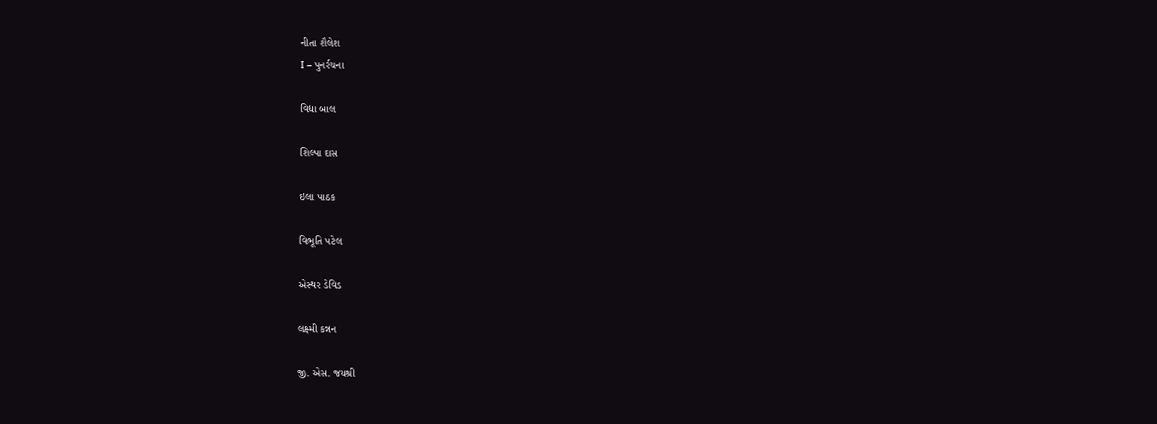નીતા શૈલેશ
I – પુનર્રચના

વિદ્યા બાલ

શિલ્પા દાસ

ઇલા પાઠક

વિભૂતિ પટેલ

એસ્થર ડેવિડ

લક્ષ્મી કન્નન

જી. એસ. જયશ્રી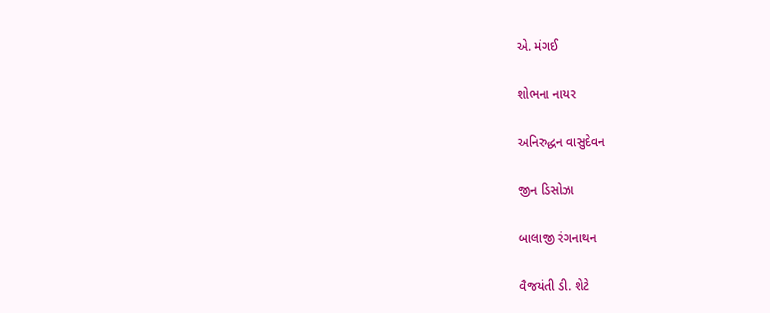એ. મંગઈ

શોભના નાયર

અનિરુદ્ધન વાસુદેવન

જીન ડિસોઝા

બાલાજી રંગનાથન

વૈજયંતી ડી. શેટે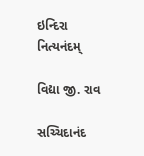ઇન્દિરા નિત્યનંદમ્

વિદ્યા જી. રાવ

સચ્ચિદાનંદ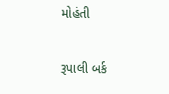મોહંતી

રૂપાલી બર્ક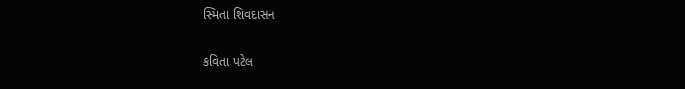સ્મિતા શિવદાસન

કવિતા પટેલ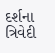દર્શના ત્રિવેદી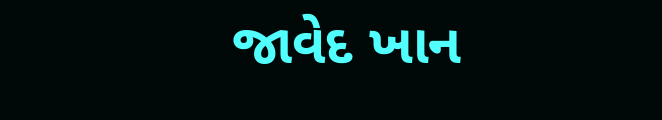જાવેદ ખાન